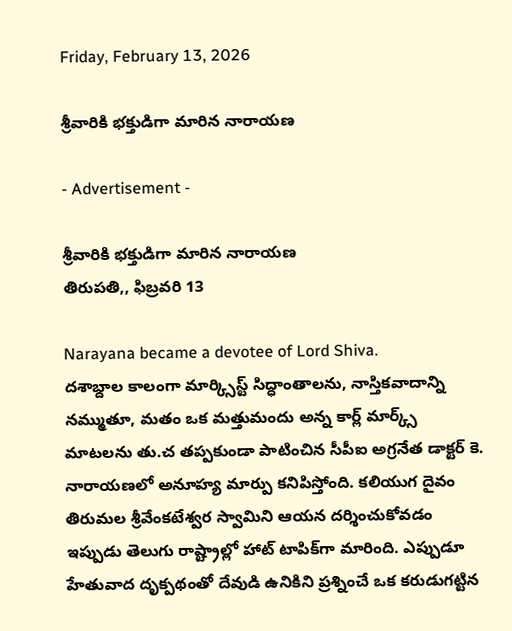Friday, February 13, 2026

శ్రీవారికి భక్తుడిగా మారిన నారాయణ

- Advertisement -

శ్రీవారికి భక్తుడిగా మారిన నారాయణ
తిరుపతి,, ఫిబ్రవరి 13

Narayana became a devotee of Lord Shiva.
దశాబ్దాల కాలంగా మార్క్సిస్ట్ సిద్ధాంతాలను, నాస్తికవాదాన్ని నమ్ముతూ, మతం ఒక మత్తుమందు అన్న కార్ల్ మార్క్స్ మాటలను తు.చ తప్పకుండా పాటించిన సీపీఐ అగ్రనేత డాక్టర్ కె. నారాయణలో అనూహ్య మార్పు కనిపిస్తోంది. కలియుగ దైవం తిరుమల శ్రీవేంకటేశ్వర స్వామిని ఆయన దర్శించుకోవడం ఇప్పుడు తెలుగు రాష్ట్రాల్లో హాట్ టాపిక్‌గా మారింది. ఎప్పుడూ హేతువాద దృక్పథంతో దేవుడి ఉనికిని ప్రశ్నించే ఒక కరుడుగట్టిన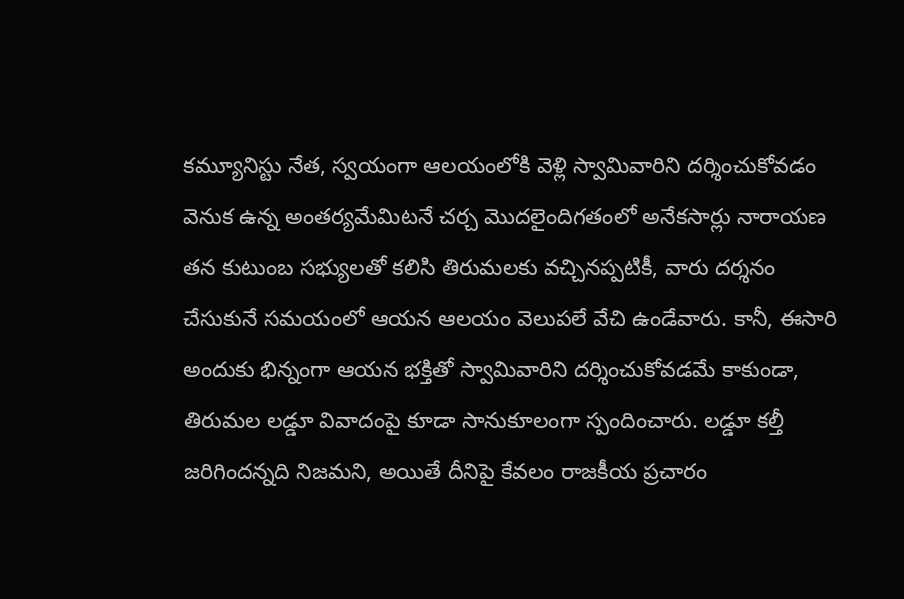కమ్యూనిస్టు నేత, స్వయంగా ఆలయంలోకి వెళ్లి స్వామివారిని దర్శించుకోవడం వెనుక ఉన్న అంతర్యమేమిటనే చర్చ మొదలైందిగతంలో అనేకసార్లు నారాయణ తన కుటుంబ సభ్యులతో కలిసి తిరుమలకు వచ్చినప్పటికీ, వారు దర్శనం చేసుకునే సమయంలో ఆయన ఆలయం వెలుపలే వేచి ఉండేవారు. కానీ, ఈసారి అందుకు భిన్నంగా ఆయన భక్తితో స్వామివారిని దర్శించుకోవడమే కాకుండా, తిరుమల లడ్డూ వివాదంపై కూడా సానుకూలంగా స్పందించారు. లడ్డూ కల్తీ జరిగిందన్నది నిజమని, అయితే దీనిపై కేవలం రాజకీయ ప్రచారం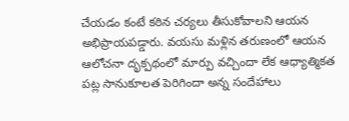చేయడం కంటే కఠిన చర్యలు తీసుకోవాలని ఆయన అభిప్రాయపడ్డారు. వయసు మళ్లిన తరుణంలో ఆయన ఆలోచనా దృక్పథంలో మార్పు వచ్చిందా లేక ఆధ్యాత్మికత పట్ల సానుకూలత పెరిగిందా అన్న సందేహాలు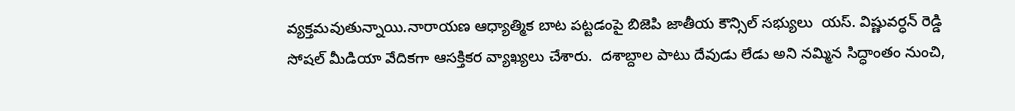వ్యక్తమవుతున్నాయి.నారాయణ ఆధ్యాత్మిక బాట పట్టడంపై బిజెపి జాతీయ కౌన్సిల్ సభ్యులు  యస్. విష్ణువర్ధన్ రెడ్డి సోషల్ మీడియా వేదికగా ఆసక్తికర వ్యాఖ్యలు చేశారు.  దశాబ్దాల పాటు దేవుడు లేడు అని నమ్మిన సిద్ధాంతం నుంచి,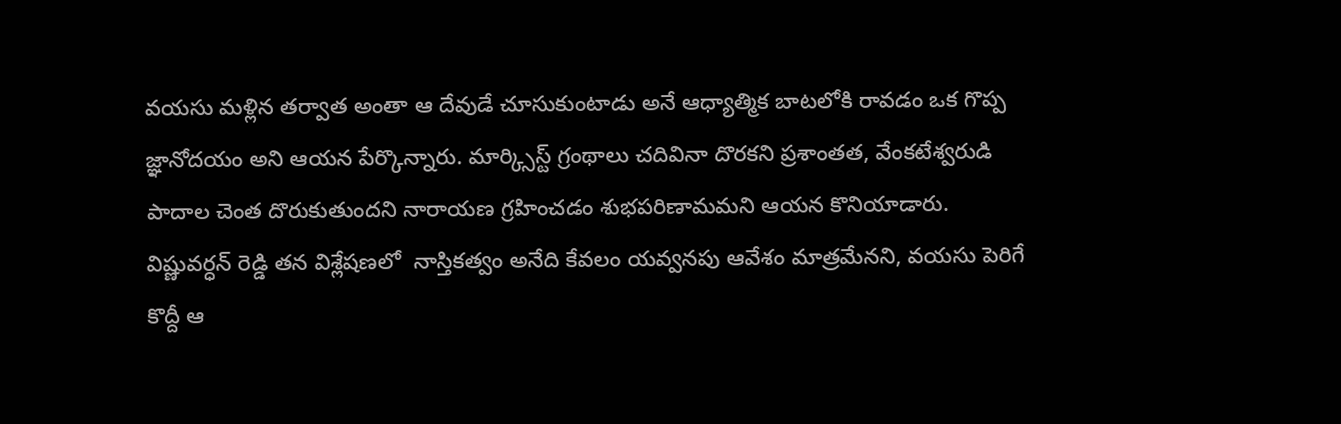వయసు మళ్లిన తర్వాత అంతా ఆ దేవుడే చూసుకుంటాడు అనే ఆధ్యాత్మిక బాటలోకి రావడం ఒక గొప్ప జ్ఞానోదయం అని ఆయన పేర్కొన్నారు. మార్క్సిస్ట్ గ్రంథాలు చదివినా దొరకని ప్రశాంతత, వేంకటేశ్వరుడి పాదాల చెంత దొరుకుతుందని నారాయణ గ్రహించడం శుభపరిణామమని ఆయన కొనియాడారు. విష్ణువర్ధన్ రెడ్డి తన విశ్లేషణలో  నాస్తికత్వం అనేది కేవలం యవ్వనపు ఆవేశం మాత్రమేనని, వయసు పెరిగే కొద్దీ ఆ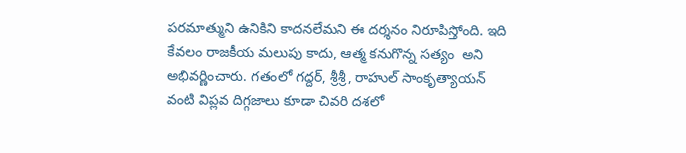పరమాత్ముని ఉనికిని కాదనలేమని ఈ దర్శనం నిరూపిస్తోంది. ఇది కేవలం రాజకీయ మలుపు కాదు, ఆత్మ కనుగొన్న సత్యం  అని అభివర్ణించారు. గతంలో గద్దర్, శ్రీశ్రీ, రాహుల్ సాంకృత్యాయన్ వంటి విప్లవ దిగ్గజాలు కూడా చివరి దశలో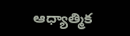ఆధ్యాత్మిక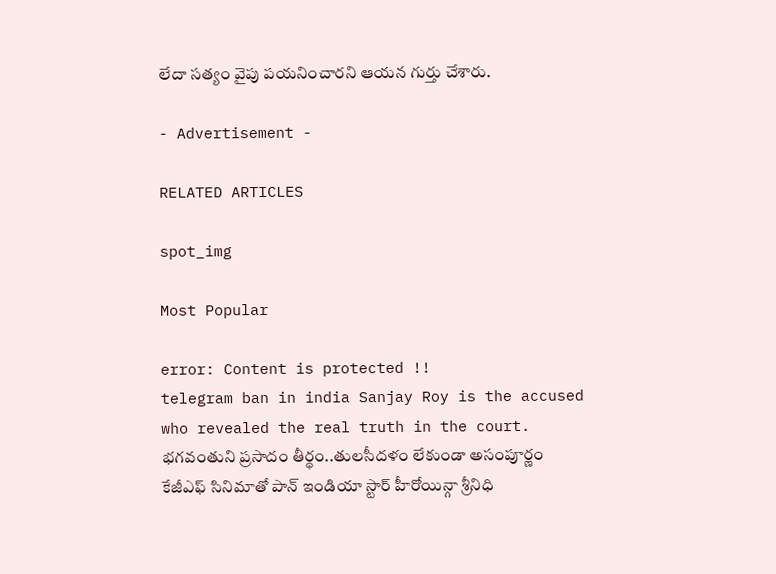లేదా సత్యం వైపు పయనించారని ఆయన గుర్తు చేశారు.

- Advertisement -

RELATED ARTICLES

spot_img

Most Popular

error: Content is protected !!
telegram ban in india Sanjay Roy is the accused who revealed the real truth in the court. భగవంతుని ప్రసాదం తీర్థం..తులసీదళం లేకుండా అసంపూర్ణం కేజీఎఫ్ సినిమాతో పాన్ ఇండియా స్టార్ హీరోయిన్గా శ్రీనిధి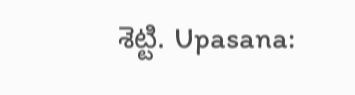శెట్టి. Upasana: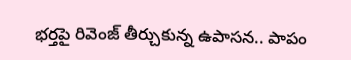భర్తపై రివెంజ్ తీర్చుకున్న ఉపాసన.. పాపం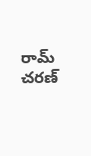రామ్ చరణ్